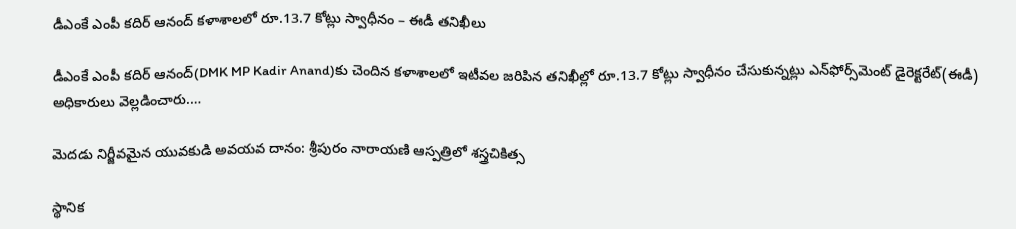డీఎంకే ఎంపీ కదిర్‌ ఆనంద్‌ కళాశాలలో రూ.13.7 కోట్లు స్వాధీనం – ఈడీ తనిఖీలు

డీఎంకే ఎంపీ కదిర్‌ ఆనంద్‌(DMK MP Kadir Anand)కు చెందిన కళాశాలలో ఇటీవల జరిపిన తనిఖీల్లో రూ.13.7 కోట్లు స్వాధీనం చేసుకున్నట్లు ఎన్‌ఫోర్స్‌మెంట్‌ డైరెక్టరేట్‌(ఈడీ) అధికారులు వెల్లడించారు.…

మెదడు నిర్జీవమైన యువకుడి అవయవ దానం: శ్రీపురం నారాయణి ఆస్పత్రిలో శస్త్రచికిత్స

స్థానిక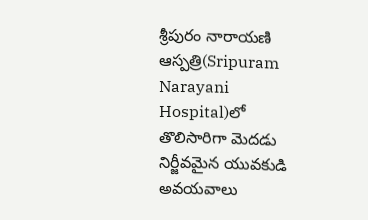శ్రీపురం నారాయణి ఆస్పత్రి(Sripuram Narayani Hospital)లో తొలిసారిగా మెదడు నిర్జీవమైన యువకుడి అవయవాలు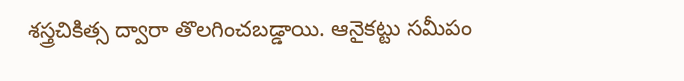శస్త్రచికిత్స ద్వారా తొలగించబడ్డాయి. ఆనైకట్టు సమీపం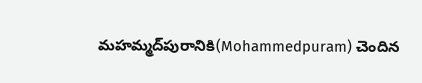మహమ్మద్‌పురానికి(Mohammedpuram) చెందిన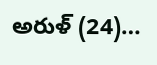అరుళ్‌ (24)…